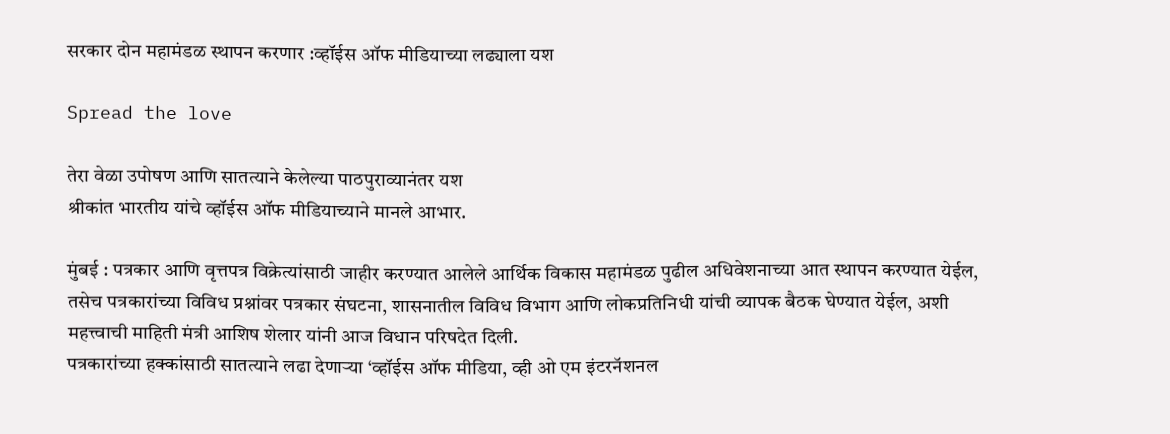सरकार दोन महामंडळ स्थापन करणार :व्हॉईस ऑफ मीडियाच्या लढ्याला यश

Spread the love

तेरा वेळा उपोषण आणि सातत्याने केलेल्या पाठपुराव्यानंतर यश
श्रीकांत भारतीय यांचे व्हॉईस ऑफ मीडियाच्याने मानले आभार.

मुंबई : पत्रकार आणि वृत्तपत्र विक्रेत्यांसाठी जाहीर करण्यात आलेले आर्थिक विकास महामंडळ पुढील अधिवेशनाच्या आत स्थापन करण्यात येईल, तसेच पत्रकारांच्या विविध प्रश्नांवर पत्रकार संघटना, शासनातील विविध विभाग आणि लोकप्रतिनिधी यांची व्यापक बैठक घेण्यात येईल, अशी महत्त्वाची माहिती मंत्री आशिष शेलार यांनी आज विधान परिषदेत दिली.
पत्रकारांच्या हक्कांसाठी सातत्याने लढा देणाऱ्या ‘व्हॉईस ऑफ मीडिया, व्ही ओ एम इंटरनॅशनल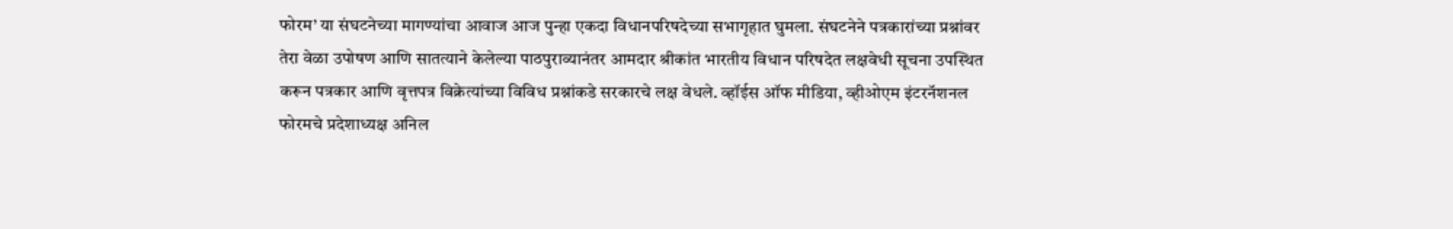फोरम’ या संघटनेच्या मागण्यांचा आवाज आज पुन्हा एकदा विधानपरिषदेच्या सभागृहात घुमला. संघटनेने पत्रकारांच्या प्रश्नांवर तेरा वेळा उपोषण आणि सातत्याने केलेल्या पाठपुराव्यानंतर आमदार श्रीकांत भारतीय विधान परिषदेत लक्षवेधी सूचना उपस्थित करून पत्रकार आणि वृत्तपत्र विक्रेत्यांच्या विविध प्रश्नांकडे सरकारचे लक्ष वेधले. व्हॉईस ऑफ मीडिया, व्हीओएम इंटरनॅशनल फोरमचे प्रदेशाध्यक्ष अनिल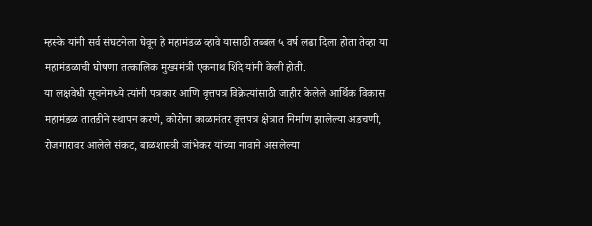म्हस्के यांनी सर्व संघटनेला घेवून हे महामंडळ व्हावे यासाठी तब्बल ५ वर्ष लढा दिला होता तेव्हा या महामंडळाची घोषणा तत्कालिक मुख्यमंत्री एकनाथ शिंदे यांनी केली होती.
या लक्षवेधी सूचनेमध्ये त्यांनी पत्रकार आणि वृत्तपत्र विक्रेत्यांसाठी जाहीर केलेले आर्थिक विकास महामंडळ तातडीने स्थापन करणे, कोरोना काळानंतर वृत्तपत्र क्षेत्रात निर्माण झालेल्या अडचणी, रोजगारावर आलेले संकट, बाळशास्त्री जांभेकर यांच्या नावाने असलेल्या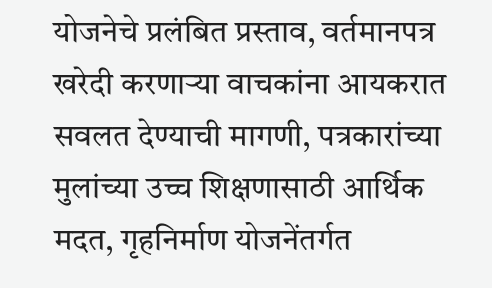योजनेचे प्रलंबित प्रस्ताव, वर्तमानपत्र खरेदी करणाऱ्या वाचकांना आयकरात सवलत देण्याची मागणी, पत्रकारांच्या मुलांच्या उच्च शिक्षणासाठी आर्थिक मदत, गृहनिर्माण योजनेंतर्गत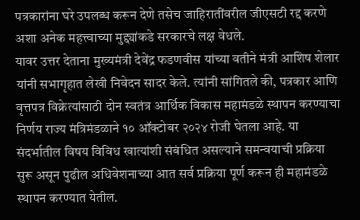पत्रकारांना घरे उपलब्ध करून देणे तसेच जाहिरातींवरील जीएसटी रद्द करणे अशा अनेक महत्त्वाच्या मुद्द्यांकडे सरकारचे लक्ष वेधले.
यावर उत्तर देताना मुख्यमंत्री देवेंद्र फडणवीस यांच्या वतीने मंत्री आशिष शेलार यांनी सभागृहात लेखी निवेदन सादर केले. त्यांनी सांगितले की, पत्रकार आणि वृत्तपत्र विक्रेत्यांसाठी दोन स्वतंत्र आर्थिक विकास महामंडळे स्थापन करण्याचा निर्णय राज्य मंत्रिमंडळाने १० ऑक्टोबर २०२४ रोजी घेतला आहे. या संदर्भातील विषय विविध खात्यांशी संबंधित असल्याने समन्वयाची प्रक्रिया सुरू असून पुढील अधिवेशनाच्या आत सर्व प्रक्रिया पूर्ण करून ही महामंडळे स्थापन करण्यात येतील.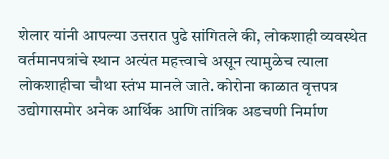शेलार यांनी आपल्या उत्तरात पुढे सांगितले की, लोकशाही व्यवस्थेत वर्तमानपत्रांचे स्थान अत्यंत महत्त्वाचे असून त्यामुळेच त्याला लोकशाहीचा चौथा स्तंभ मानले जाते. कोरोना काळात वृत्तपत्र उद्योगासमोर अनेक आर्थिक आणि तांत्रिक अडचणी निर्माण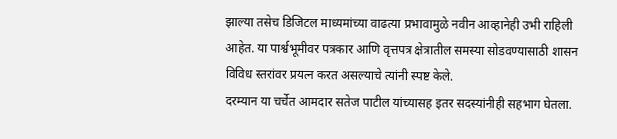झाल्या तसेच डिजिटल माध्यमांच्या वाढत्या प्रभावामुळे नवीन आव्हानेही उभी राहिली आहेत. या पार्श्वभूमीवर पत्रकार आणि वृत्तपत्र क्षेत्रातील समस्या सोडवण्यासाठी शासन विविध स्तरांवर प्रयत्न करत असल्याचे त्यांनी स्पष्ट केले.
दरम्यान या चर्चेत आमदार सतेज पाटील यांच्यासह इतर सदस्यांनीही सहभाग घेतला.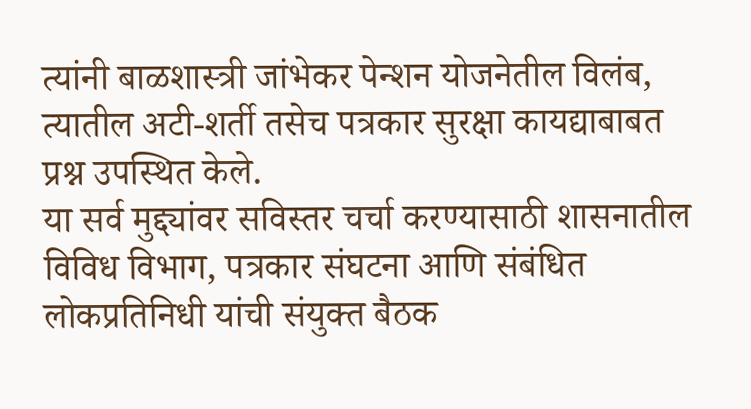त्यांनी बाळशास्त्री जांभेकर पेन्शन योजनेतील विलंब, त्यातील अटी-शर्ती तसेच पत्रकार सुरक्षा कायद्याबाबत प्रश्न उपस्थित केले.
या सर्व मुद्द्यांवर सविस्तर चर्चा करण्यासाठी शासनातील विविध विभाग, पत्रकार संघटना आणि संबंधित लोकप्रतिनिधी यांची संयुक्त बैठक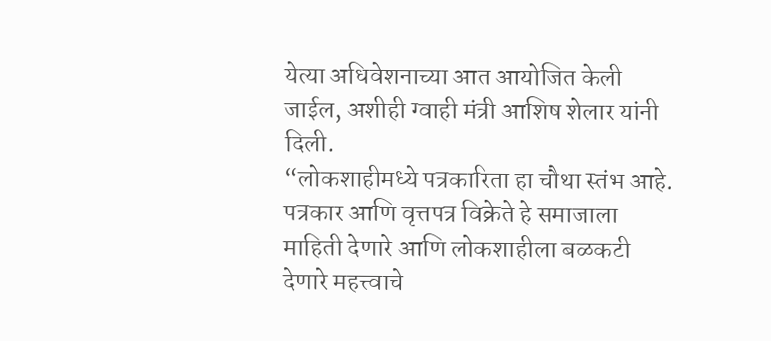येत्या अधिवेशनाच्या आत आयोजित केली जाईल, अशीही ग्वाही मंत्री आशिष शेलार यांनी दिली.
“लोकशाहीमध्ये पत्रकारिता हा चौथा स्तंभ आहे. पत्रकार आणि वृत्तपत्र विक्रेते हे समाजाला माहिती देणारे आणि लोकशाहीला बळकटी देणारे महत्त्वाचे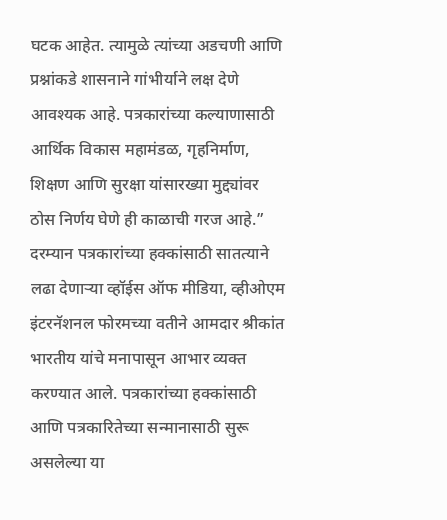घटक आहेत. त्यामुळे त्यांच्या अडचणी आणि प्रश्नांकडे शासनाने गांभीर्याने लक्ष देणे आवश्यक आहे. पत्रकारांच्या कल्याणासाठी आर्थिक विकास महामंडळ, गृहनिर्माण, शिक्षण आणि सुरक्षा यांसारख्या मुद्द्यांवर ठोस निर्णय घेणे ही काळाची गरज आहे.”
दरम्यान पत्रकारांच्या हक्कांसाठी सातत्याने लढा देणाऱ्या व्हॉईस ऑफ मीडिया, व्हीओएम इंटरनॅशनल फोरमच्या वतीने आमदार श्रीकांत भारतीय यांचे मनापासून आभार व्यक्त करण्यात आले. पत्रकारांच्या हक्कांसाठी आणि पत्रकारितेच्या सन्मानासाठी सुरू असलेल्या या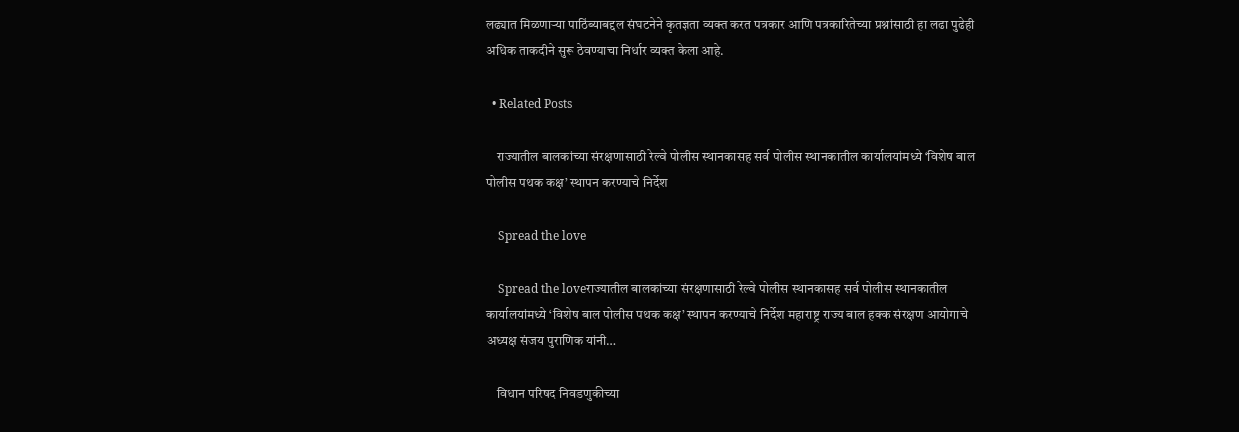लढ्यात मिळणाऱ्या पाठिंब्याबद्दल संघटनेने कृतज्ञता व्यक्त करत पत्रकार आणि पत्रकारितेच्या प्रश्नांसाठी हा लढा पुढेही अधिक ताकदीने सुरू ठेवण्याचा निर्धार व्यक्त केला आहे.

  • Related Posts

    राज्यातील बालकांच्या संरक्षणासाठी रेल्वे पोलीस स्थानकासह सर्व पोलीस स्थानकातील कार्यालयांमध्ये ‘विशेष बाल पोलीस पथक कक्ष’ स्थापन करण्याचे निर्देश

    Spread the love

    Spread the loveराज्यातील बालकांच्या संरक्षणासाठी रेल्वे पोलीस स्थानकासह सर्व पोलीस स्थानकातील कार्यालयांमध्ये ‘विशेष बाल पोलीस पथक कक्ष’ स्थापन करण्याचे निर्देश महाराष्ट्र राज्य बाल हक्क संरक्षण आयोगाचे अध्यक्ष संजय पुराणिक यांनी…

    विधान परिषद निवडणुकीच्या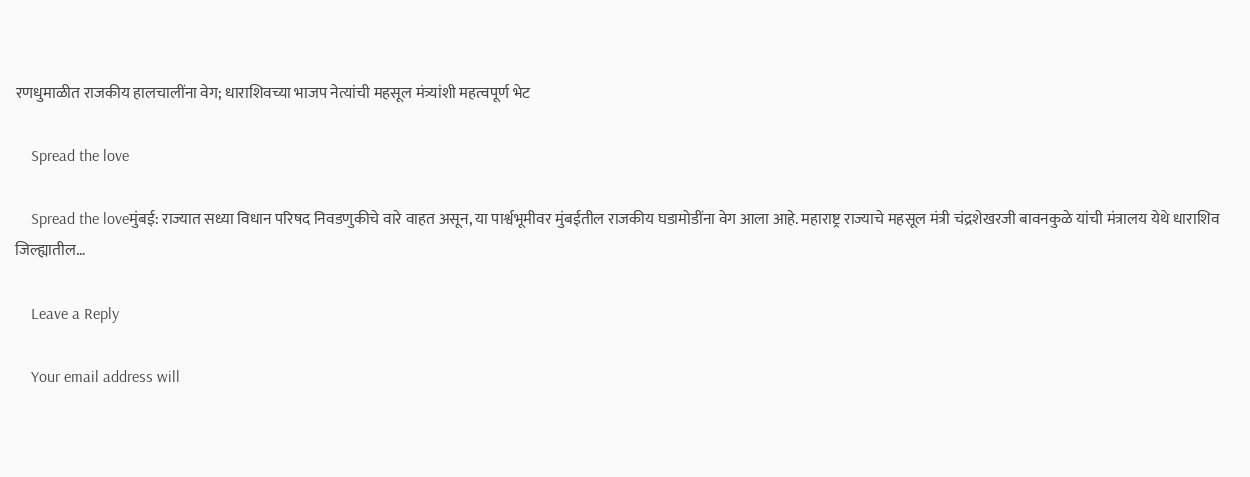रणधुमाळीत राजकीय हालचालींना वेग; धाराशिवच्या भाजप नेत्यांची महसूल मंत्र्यांशी महत्वपूर्ण भेट

    Spread the love

    Spread the loveमुंबई: राज्यात सध्या विधान परिषद निवडणुकीचे वारे वाहत असून, या पार्श्वभूमीवर मुंबईतील राजकीय घडामोडींना वेग आला आहे. महाराष्ट्र राज्याचे महसूल मंत्री चंद्रशेखरजी बावनकुळे यांची मंत्रालय येथे धाराशिव जिल्ह्यातील…

    Leave a Reply

    Your email address will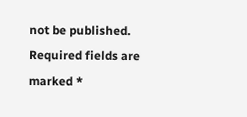not be published. Required fields are marked *